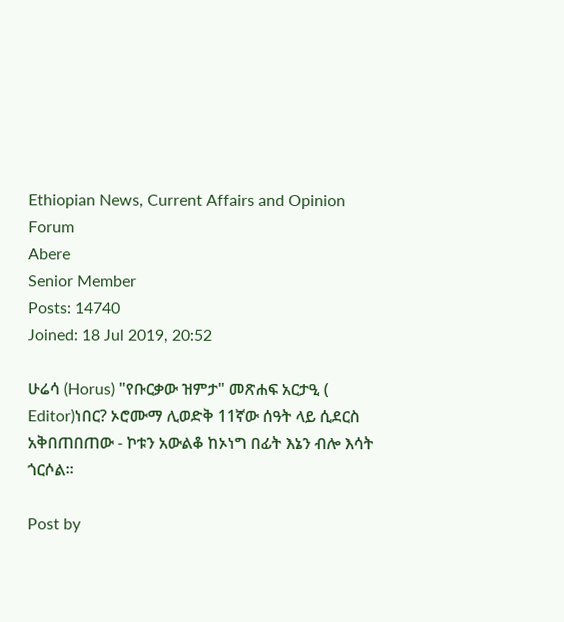Ethiopian News, Current Affairs and Opinion Forum
Abere
Senior Member
Posts: 14740
Joined: 18 Jul 2019, 20:52

ሁሬሳ (Horus) "የቡርቃው ዝምታ" መጽሐፍ አርታዒ ( Editor)ነበር? ኦሮሙማ ሊወድቅ 11ኛው ሰዓት ላይ ሲደርስ አቅበጠበጠው - ኮቱን አውልቆ ከኦነግ በፊት እኔን ብሎ እሳት ጎርሶል።

Post by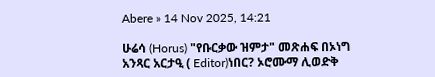Abere » 14 Nov 2025, 14:21

ሁሬሳ (Horus) "የቡርቃው ዝምታ" መጽሐፍ በኦነግ አንጻር አርታዒ ( Editor)ነበር? ኦሮሙማ ሊወድቅ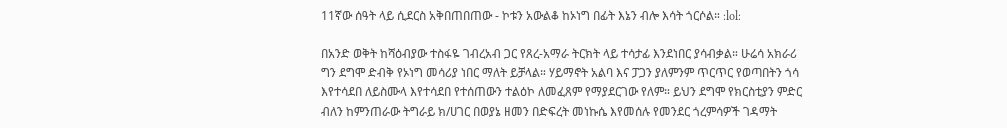11ኛው ሰዓት ላይ ሲደርስ አቅበጠበጠው - ኮቱን አውልቆ ከኦነግ በፊት እኔን ብሎ እሳት ጎርሶል። :lol:

በአንድ ወቅት ከሻዕብያው ተስፋዬ ገብረአብ ጋር የጸረ-አማራ ትርክት ላይ ተሳታፊ እንደነበር ያሳብቃል። ሁሬሳ አክራሪ ግን ደግሞ ድብቅ የኦነግ መሳሪያ ነበር ማለት ይቻላል። ሃይማኖት አልባ እና ፓጋን ያለምንም ጥርጥር የወጣበትን ጎሳ እየተሳደበ ለይስሙላ እየተሳደበ የተሰጠውን ተልዕኮ ለመፈጸም የማያደርገው የለም። ይህን ደግሞ የክርስቲያን ምድር ብለን ከምንጠራው ትግራይ ክ/ሀገር በወያኔ ዘመን በድፍረት መነኩሴ እየመሰሉ የመንደር ጎረምሳዎች ገዳማት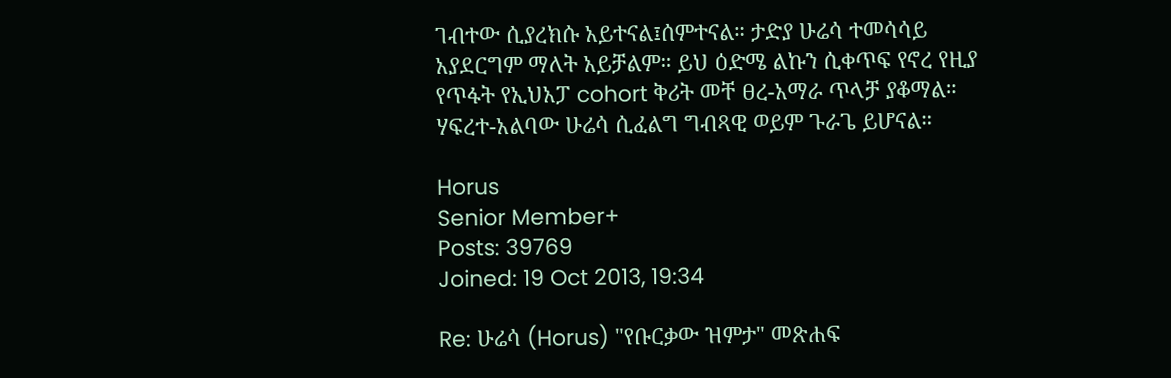ገብተው ሲያረክሱ አይተናል፤ሰምተናል። ታድያ ሁሬሳ ተመሳሳይ አያደርግም ማለት አይቻልም። ይህ ዕድሜ ልኩን ሲቀጥፍ የኖረ የዚያ የጥፋት የኢህአፓ cohort ቅሪት መቸ ፀረ-አማራ ጥላቻ ያቆማል። ሃፍረተ-አልባው ሁሬሳ ሲፈልግ ግብጻዊ ወይም ጉራጌ ይሆናል።

Horus
Senior Member+
Posts: 39769
Joined: 19 Oct 2013, 19:34

Re: ሁሬሳ (Horus) "የቡርቃው ዝምታ" መጽሐፍ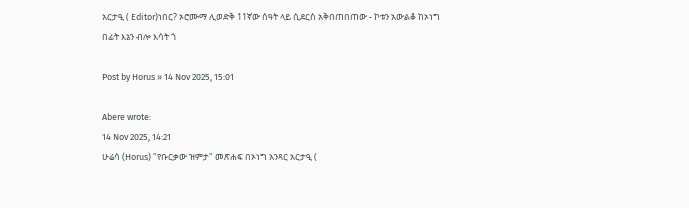አርታዒ ( Editor)ነበር? ኦሮሙማ ሊወድቅ 11ኛው ሰዓት ላይ ሲደርስ አቅበጠበጠው - ኮቱን አውልቆ ከኦነግ በፊት እኔን ብሎ እሳት ጎ

Post by Horus » 14 Nov 2025, 15:01

Abere wrote:
14 Nov 2025, 14:21
ሁሬሳ (Horus) "የቡርቃው ዝምታ" መጽሐፍ በኦነግ አንጻር አርታዒ (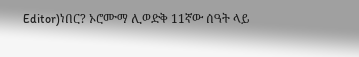Editor)ነበር? ኦሮሙማ ሊወድቅ 11ኛው ሰዓት ላይ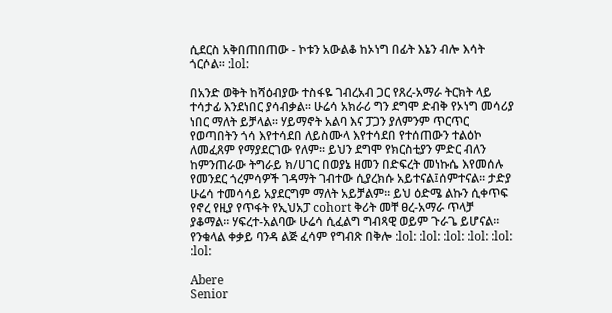ሲደርስ አቅበጠበጠው - ኮቱን አውልቆ ከኦነግ በፊት እኔን ብሎ እሳት ጎርሶል። :lol:

በአንድ ወቅት ከሻዕብያው ተስፋዬ ገብረአብ ጋር የጸረ-አማራ ትርክት ላይ ተሳታፊ እንደነበር ያሳብቃል። ሁሬሳ አክራሪ ግን ደግሞ ድብቅ የኦነግ መሳሪያ ነበር ማለት ይቻላል። ሃይማኖት አልባ እና ፓጋን ያለምንም ጥርጥር የወጣበትን ጎሳ እየተሳደበ ለይስሙላ እየተሳደበ የተሰጠውን ተልዕኮ ለመፈጸም የማያደርገው የለም። ይህን ደግሞ የክርስቲያን ምድር ብለን ከምንጠራው ትግራይ ክ/ሀገር በወያኔ ዘመን በድፍረት መነኩሴ እየመሰሉ የመንደር ጎረምሳዎች ገዳማት ገብተው ሲያረክሱ አይተናል፤ሰምተናል። ታድያ ሁሬሳ ተመሳሳይ አያደርግም ማለት አይቻልም። ይህ ዕድሜ ልኩን ሲቀጥፍ የኖረ የዚያ የጥፋት የኢህአፓ cohort ቅሪት መቸ ፀረ-አማራ ጥላቻ ያቆማል። ሃፍረተ-አልባው ሁሬሳ ሲፈልግ ግብጻዊ ወይም ጉራጌ ይሆናል።
የንቁላል ቀቃይ ባንዳ ልጅ ፈሳም የግብጽ በቅሎ :lol: :lol: :lol: :lol: :lol: :lol:

Abere
Senior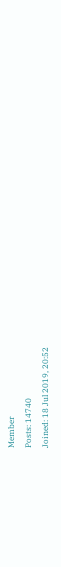Member
Posts: 14740
Joined: 18 Jul 2019, 20:52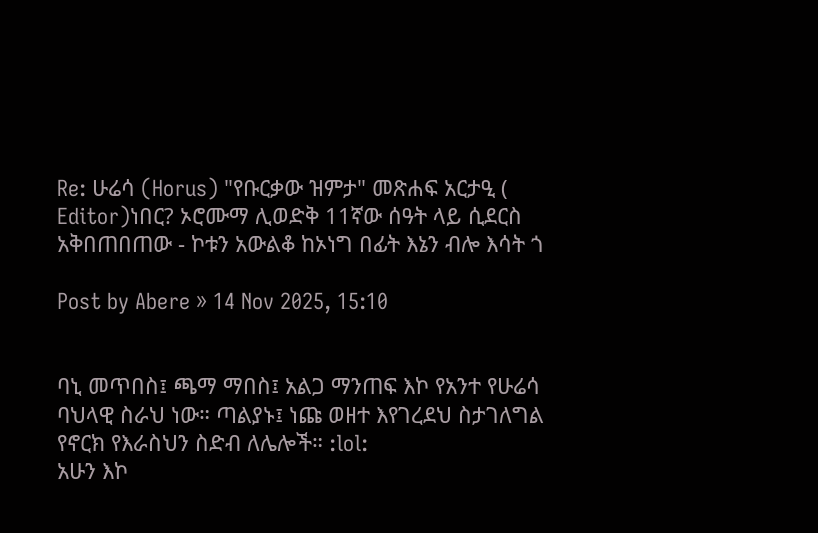Re: ሁሬሳ (Horus) "የቡርቃው ዝምታ" መጽሐፍ አርታዒ ( Editor)ነበር? ኦሮሙማ ሊወድቅ 11ኛው ሰዓት ላይ ሲደርስ አቅበጠበጠው - ኮቱን አውልቆ ከኦነግ በፊት እኔን ብሎ እሳት ጎ

Post by Abere » 14 Nov 2025, 15:10


ባኒ መጥበስ፤ ጫማ ማበስ፤ አልጋ ማንጠፍ እኮ የአንተ የሁሬሳ ባህላዊ ስራህ ነው። ጣልያኑ፤ ነጩ ወዘተ እየገረደህ ስታገለግል የኖርክ የእራስህን ስድብ ለሌሎች። :lol:
አሁን እኮ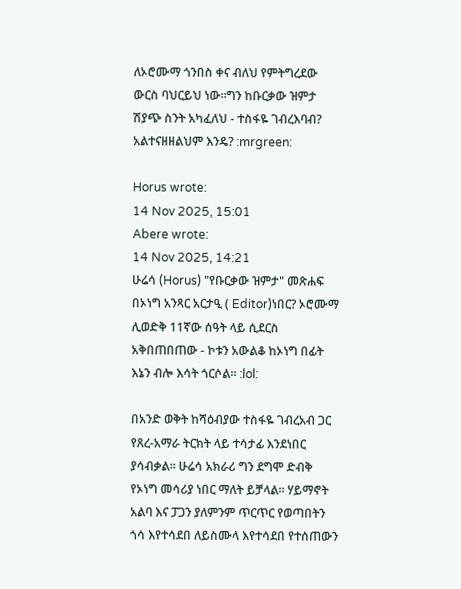ለኦሮሙማ ጎንበስ ቀና ብለህ የምትግረደው ውርስ ባህርይህ ነው።ግን ከቡርቃው ዝምታ ሽያጭ ስንት አካፈለህ - ተስፋዬ ገብረእባብ? አልተናዘዘልህም እንዴ? :mrgreen:

Horus wrote:
14 Nov 2025, 15:01
Abere wrote:
14 Nov 2025, 14:21
ሁሬሳ (Horus) "የቡርቃው ዝምታ" መጽሐፍ በኦነግ አንጻር አርታዒ ( Editor)ነበር? ኦሮሙማ ሊወድቅ 11ኛው ሰዓት ላይ ሲደርስ አቅበጠበጠው - ኮቱን አውልቆ ከኦነግ በፊት እኔን ብሎ እሳት ጎርሶል። :lol:

በአንድ ወቅት ከሻዕብያው ተስፋዬ ገብረአብ ጋር የጸረ-አማራ ትርክት ላይ ተሳታፊ እንደነበር ያሳብቃል። ሁሬሳ አክራሪ ግን ደግሞ ድብቅ የኦነግ መሳሪያ ነበር ማለት ይቻላል። ሃይማኖት አልባ እና ፓጋን ያለምንም ጥርጥር የወጣበትን ጎሳ እየተሳደበ ለይስሙላ እየተሳደበ የተሰጠውን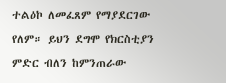ተልዕኮ ለመፈጸም የማያደርገው የለም። ይህን ደግሞ የክርስቲያን ምድር ብለን ከምንጠራው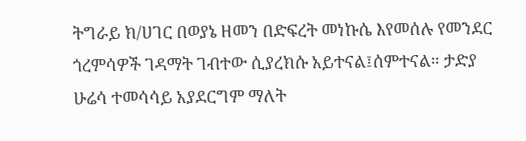ትግራይ ክ/ሀገር በወያኔ ዘመን በድፍረት መነኩሴ እየመሰሉ የመንደር ጎረምሳዎች ገዳማት ገብተው ሲያረክሱ አይተናል፤ሰምተናል። ታድያ ሁሬሳ ተመሳሳይ አያደርግም ማለት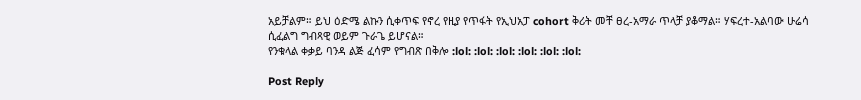አይቻልም። ይህ ዕድሜ ልኩን ሲቀጥፍ የኖረ የዚያ የጥፋት የኢህአፓ cohort ቅሪት መቸ ፀረ-አማራ ጥላቻ ያቆማል። ሃፍረተ-አልባው ሁሬሳ ሲፈልግ ግብጻዊ ወይም ጉራጌ ይሆናል።
የንቁላል ቀቃይ ባንዳ ልጅ ፈሳም የግብጽ በቅሎ :lol: :lol: :lol: :lol: :lol: :lol:

Post Reply